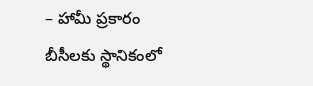– హామీ ప్రకారం బీసీలకు స్థానికంలో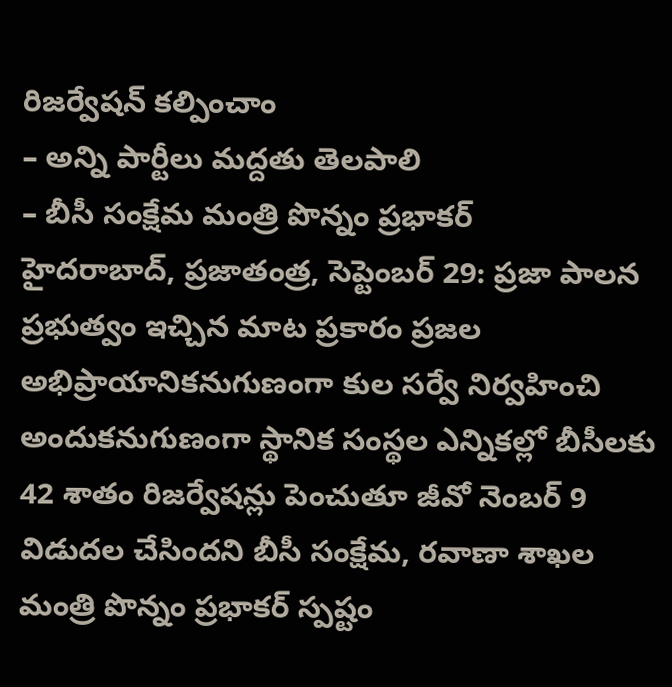రిజర్వేషన్ కల్పించాం
– అన్ని పార్టీలు మద్దతు తెలపాలి
– బీసీ సంక్షేమ మంత్రి పొన్నం ప్రభాకర్
హైదరాబాద్, ప్రజాతంత్ర, సెప్టెంబర్ 29: ప్రజా పాలన ప్రభుత్వం ఇచ్చిన మాట ప్రకారం ప్రజల అభిప్రాయానికనుగుణంగా కుల సర్వే నిర్వహించి అందుకనుగుణంగా స్థానిక సంస్థల ఎన్నికల్లో బీసీలకు 42 శాతం రిజర్వేషన్లు పెంచుతూ జీవో నెంబర్ 9 విడుదల చేసిందని బీసీ సంక్షేమ, రవాణా శాఖల మంత్రి పొన్నం ప్రభాకర్ స్పష్టం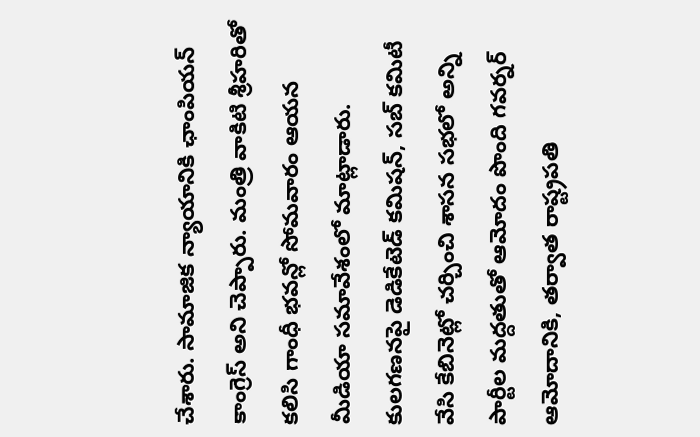చేశారు. సామాజిక న్యాయానికి ఛాంపియన్ కాంగ్రెస్ అని చెప్పారు. మంత్రి వాకిటి శ్రీహరితో కలిసి గాంధీ భవన్లో సోమవారం ఆయన మీడియా సమావేశంలో మాట్లాడారు. కులగణనపై డెడికేటెడ్ కమిషన్, సబ్ కమిటీ వేసి కేబినెట్లో చర్చించి శాసన సభలో అన్ని పార్టీల మద్దతుతో ఆమోదం పొంది గవర్నర్ ఆమోదానికి, తర్వాత రాష్ట్రపతి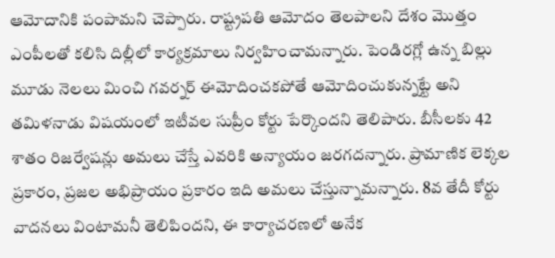ఆమోదానికి పంపామని చెప్పారు. రాష్ట్రపతి ఆమోదం తెలపాలని దేశం మొత్తం ఎంపీలతో కలిసి దిల్లీలో కార్యక్రమాలు నిర్వహించామన్నారు. పెండిరగ్లో ఉన్న బిల్లు మూడు నెలలు మించి గవర్నర్ ఈమోదించకపోతే ఆమోదించుకున్నట్టే అని తమిళనాడు విషయంలో ఇటీవల సుప్రీం కోర్టు పేర్కొందని తెలిపారు. బీసీలకు 42 శాతం రిజర్వేషన్లు అమలు చేస్తే ఎవరికి అన్యాయం జరగదన్నారు. ప్రామాణిక లెక్కల ప్రకారం, ప్రజల అభిప్రాయం ప్రకారం ఇది అమలు చేస్తున్నామన్నారు. 8వ తేదీ కోర్టు వాదనలు వింటామనీ తెలిపిందని, ఈ కార్యాచరణలో అనేక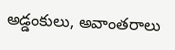అడ్డంకులు, అవాంతరాలు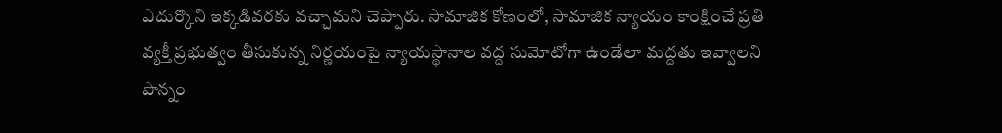ఎదుర్కొని ఇక్కడివరకు వచ్చామని చెప్పారు. సామాజిక కోణంలో, సామాజిక న్యాయం కాంక్షించే ప్రతి వ్యక్తీ ప్రభుత్వం తీసుకున్న నిర్ణయంపై న్యాయస్థానాల వద్ద సుమోటోగా ఉండేలా మద్దతు ఇవ్వాలని పొన్నం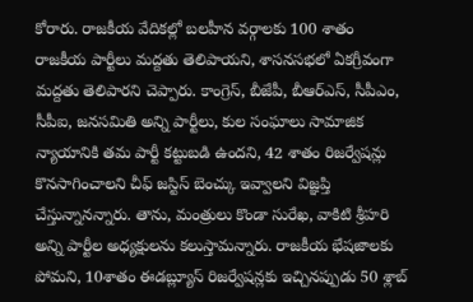కోరారు. రాజకీయ వేదికల్లో బలహీన వర్గాలకు 100 శాతం రాజకీయ పార్టీలు మద్దతు తెలిపాయని, శాసనసభలో ఏకగ్రీవంగా మద్దతు తెలిపారని చెప్పారు. కాంగ్రెస్, బీజేపీ, బీఆర్ఎస్, సీపీఎం, సీపీఐ, జనసమితి అన్ని పార్టీలు, కుల సంఘాలు సామాజిక న్యాయానికి తమ పార్టీ కట్టుబడి ఉందని, 42 శాతం రిజర్వేషన్లు కొనసాగించాలని చీఫ్ జస్టిస్ బెంచ్కు ఇవ్వాలని విజ్ఞప్తి చేస్తున్నానన్నారు. తాను, మంత్రులు కొండా సురేఖ, వాకిటి శ్రీహరి అన్ని పార్టీల అధ్యక్షులను కలుస్తామన్నారు. రాజకీయ భేషజాలకు పోమని, 10శాతం ఈడబ్ల్యూస్ రిజర్వేషన్లకు ఇచ్చినప్పుడు 50 శ్లాబ్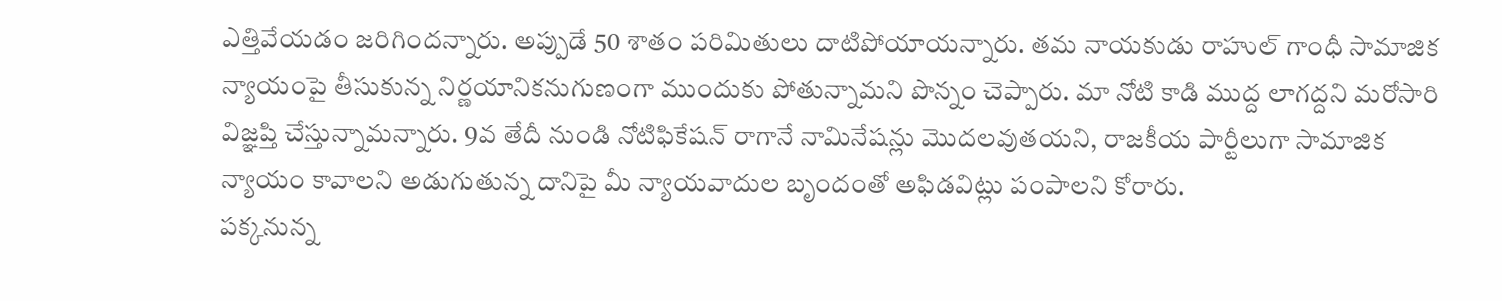ఎత్తివేయడం జరిగిందన్నారు. అప్పుడే 50 శాతం పరిమితులు దాటిపోయాయన్నారు. తమ నాయకుడు రాహుల్ గాంధీ సామాజిక న్యాయంపై తీసుకున్న నిర్ణయానికనుగుణంగా ముందుకు పోతున్నామని పొన్నం చెప్పారు. మా నోటి కాడి ముద్ద లాగద్దని మరోసారి విజ్ఞప్తి చేస్తున్నామన్నారు. 9వ తేదీ నుండి నోటిఫికేషన్ రాగానే నామినేషన్లు మొదలవుతయని, రాజకీయ పార్టీలుగా సామాజిక న్యాయం కావాలని అడుగుతున్న దానిపై మీ న్యాయవాదుల బృందంతో అఫిడవిట్లు పంపాలని కోరారు.
పక్కనున్న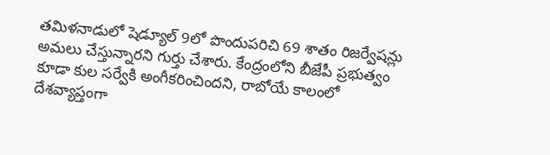తమిళనాడులో షెడ్యూల్ 9లో పొందుపరిచి 69 శాతం రిజర్వేషన్లు అమలు చేస్తున్నారని గుర్తు చేశారు. కేంద్రంలోని బీజేపీ ప్రభుత్వం కూడా కుల సర్వేకి అంగీకరించిందని, రాబోయే కాలంలో దేశవ్యాప్తంగా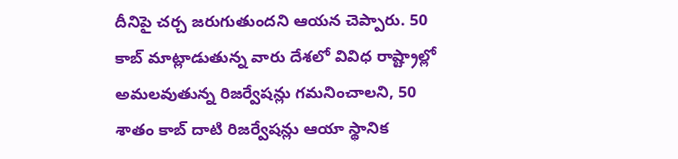దీనిపై చర్చ జరుగుతుందని ఆయన చెప్పారు. 50 కాబ్ మాట్లాడుతున్న వారు దేశలో వివిధ రాష్ట్రాల్లో అమలవుతున్న రిజర్వేషన్లు గమనించాలని, 50 శాతం కాబ్ దాటి రిజర్వేషన్లు ఆయా స్థానిక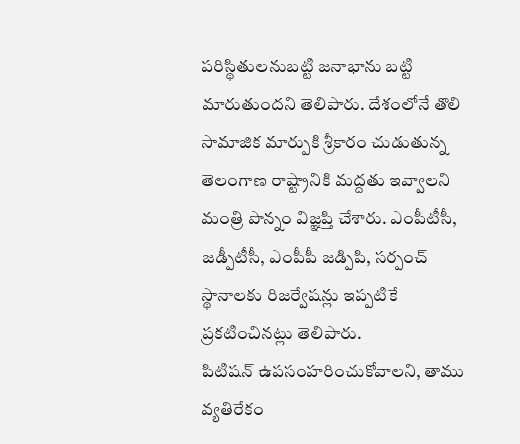పరిస్థితులనుబట్టి జనాభాను బట్టి మారుతుందని తెలిపారు. దేశంలోనే తొలి సామాజిక మార్పుకి శ్రీకారం చుడుతున్న తెలంగాణ రాష్ట్రానికి మద్దతు ఇవ్వాలని మంత్రి పొన్నం విజ్ఞప్తి చేశారు. ఎంపీటీసీ, జడ్పీటీసీ, ఎంపీపీ జడ్పిపి, సర్పంచ్ స్థానాలకు రిజర్వేషన్లు ఇప్పటికే ప్రకటించినట్లు తెలిపారు.
పిటిషన్ ఉపసంహరించుకోవాలని, తాము వ్యతిరేకం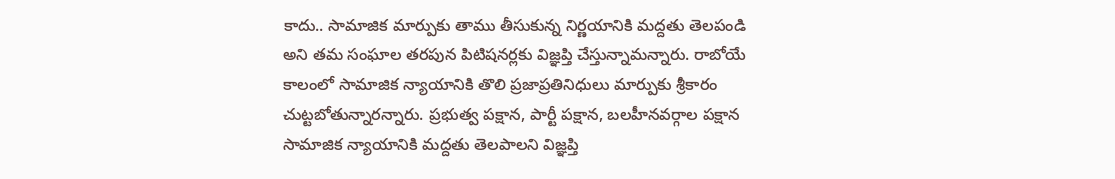కాదు.. సామాజిక మార్పుకు తాము తీసుకున్న నిర్ణయానికి మద్దతు తెలపండి అని తమ సంఘాల తరపున పిటిషనర్లకు విజ్ఞప్తి చేస్తున్నామన్నారు. రాబోయే కాలంలో సామాజిక న్యాయానికి తొలి ప్రజాప్రతినిధులు మార్పుకు శ్రీకారం చుట్టబోతున్నారన్నారు. ప్రభుత్వ పక్షాన, పార్టీ పక్షాన, బలహీనవర్గాల పక్షాన సామాజిక న్యాయానికి మద్దతు తెలపాలని విజ్ఞప్తి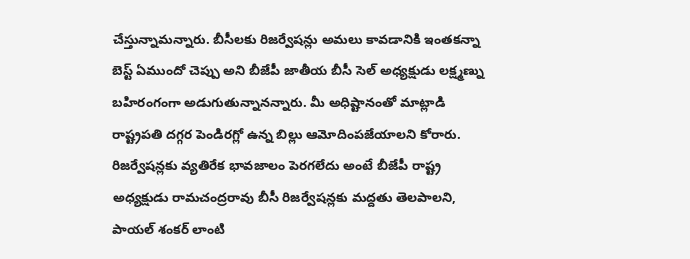చేస్తున్నామన్నారు. బీసీలకు రిజర్వేషన్లు అమలు కావడానికి ఇంతకన్నా బెస్ట్ ఏముందో చెప్పు అని బీజేపీ జాతీయ బీసీ సెల్ అధ్యక్షుడు లక్ష్మణ్ను బహిరంగంగా అడుగుతున్నానన్నారు. మీ అధిష్టానంతో మాట్లాడి రాష్ట్రపతి దగ్గర పెండిరగ్లో ఉన్న బిల్లు ఆమోదింపజేయాలని కోరారు. రిజర్వేషన్లకు వ్యతిరేక భావజాలం పెరగలేదు అంటే బీజేపీ రాష్ట్ర అధ్యక్షుడు రామచంద్రరావు బీసీ రిజర్వేషన్లకు మద్దతు తెలపాలని, పాయల్ శంకర్ లాంటి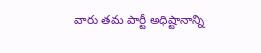వారు తమ పార్టీ అధిష్టానాన్ని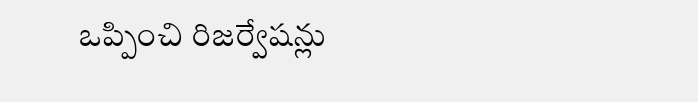ఒప్పించి రిజర్వేషన్లు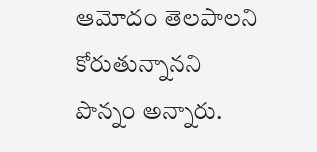ఆమోదం తెలపాలని కోరుతున్నానని పొన్నం అన్నారు.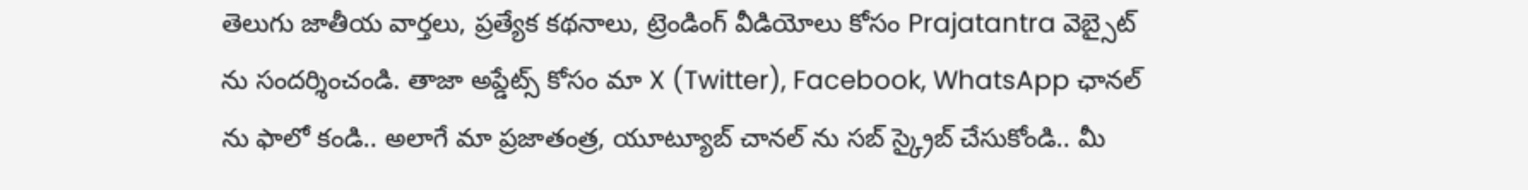తెలుగు జాతీయ వార్తలు, ప్రత్యేక కథనాలు, ట్రెండింగ్ వీడియోలు కోసం Prajatantra వెబ్సైట్ ను సందర్శించండి. తాజా అప్డేట్స్ కోసం మా X (Twitter), Facebook, WhatsApp ఛానల్ ను ఫాలో కండి.. అలాగే మా ప్రజాతంత్ర, యూట్యూబ్ చానల్ ను సబ్ స్క్రైబ్ చేసుకోండి.. మీ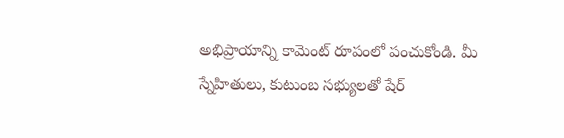అభిప్రాయాన్ని కామెంట్ రూపంలో పంచుకోండి. మీ స్నేహితులు, కుటుంబ సభ్యులతో షేర్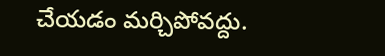చేయడం మర్చిపోవద్దు.